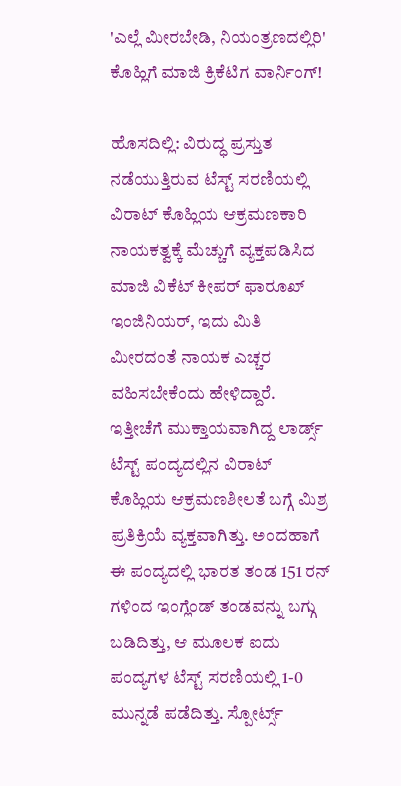'ಎಲ್ಲೆ ಮೀರಬೇಡಿ, ನಿಯಂತ್ರಣದಲ್ಲಿರಿ' ಕೊಹ್ಲಿಗೆ ಮಾಜಿ ಕ್ರಿಕೆಟಿಗ ವಾರ್ನಿಂಗ್‌!

ಹೊಸದಿಲ್ಲಿ: ವಿರುದ್ಧ ಪ್ರಸ್ತುತ ನಡೆಯುತ್ತಿರುವ ಟೆಸ್ಟ್ ಸರಣಿಯಲ್ಲಿ ವಿರಾಟ್‌ ಕೊಹ್ಲಿಯ ಆಕ್ರಮಣಕಾರಿ ನಾಯಕತ್ವಕ್ಕೆ ಮೆಚ್ಚುಗೆ ವ್ಯಕ್ತಪಡಿಸಿದ ಮಾಜಿ ವಿಕೆಟ್‌ ಕೀಪರ್‌ ಫಾರೂಖ್‌ ಇಂಜಿನಿಯರ್, ಇದು ಮಿತಿ ಮೀರದಂತೆ ನಾಯಕ ಎಚ್ಚರ ವಹಿಸಬೇಕೆಂದು ಹೇಳಿದ್ದಾರೆ. ಇತ್ತೀಚೆಗೆ ಮುಕ್ತಾಯವಾಗಿದ್ದ ಲಾರ್ಡ್ಸ್ ಟೆಸ್ಟ್‌ ಪಂದ್ಯದಲ್ಲಿನ ವಿರಾಟ್‌ ಕೊಹ್ಲಿಯ ಆಕ್ರಮಣಶೀಲತೆ ಬಗ್ಗೆ ಮಿಶ್ರ ಪ್ರತಿಕ್ರಿಯೆ ವ್ಯಕ್ತವಾಗಿತ್ತು. ಅಂದಹಾಗೆ ಈ ಪಂದ್ಯದಲ್ಲಿ ಭಾರತ ತಂಡ 151 ರನ್‌ ಗಳಿಂದ ಇಂಗ್ಲೆಂಡ್‌ ತಂಡವನ್ನು ಬಗ್ಗು ಬಡಿದಿತ್ತು, ಆ ಮೂಲಕ ಐದು ಪಂದ್ಯಗಳ ಟೆಸ್ಟ್‌ ಸರಣಿಯಲ್ಲಿ 1-0 ಮುನ್ನಡೆ ಪಡೆದಿತ್ತು. ಸ್ಪೋರ್ಟ್ಸ್‌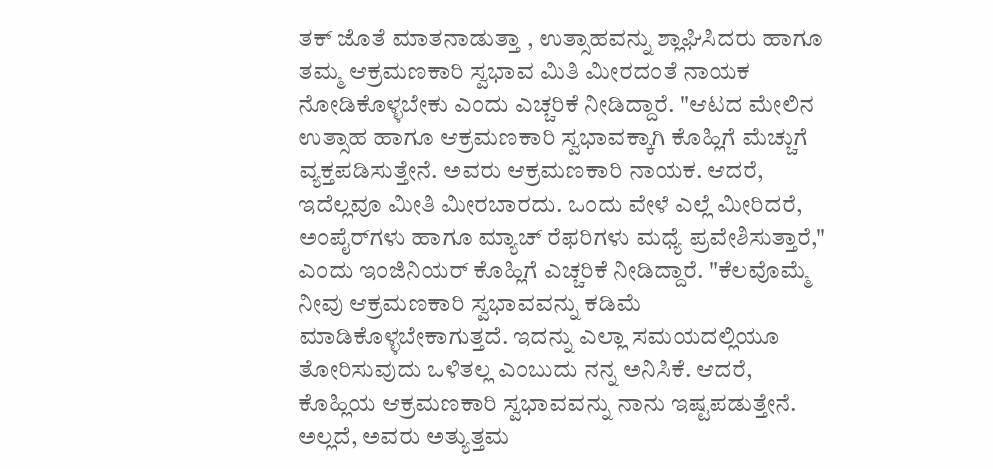ತಕ್‌ ಜೊತೆ ಮಾತನಾಡುತ್ತಾ , ಉತ್ಸಾಹವನ್ನು ಶ್ಲಾಘಿಸಿದರು ಹಾಗೂ ತಮ್ಮ ಆಕ್ರಮಣಕಾರಿ ಸ್ವಭಾವ ಮಿತಿ ಮೀರದಂತೆ ನಾಯಕ ನೋಡಿಕೊಳ್ಳಬೇಕು ಎಂದು ಎಚ್ಚರಿಕೆ ನೀಡಿದ್ದಾರೆ. "ಆಟದ ಮೇಲಿನ ಉತ್ಸಾಹ ಹಾಗೂ ಆಕ್ರಮಣಕಾರಿ ಸ್ವಭಾವಕ್ಕಾಗಿ ಕೊಹ್ಲಿಗೆ ಮೆಚ್ಚುಗೆ ವ್ಯಕ್ತಪಡಿಸುತ್ತೇನೆ. ಅವರು ಆಕ್ರಮಣಕಾರಿ ನಾಯಕ. ಆದರೆ, ಇದೆಲ್ಲವೂ ಮೀತಿ ಮೀರಬಾರದು. ಒಂದು ವೇಳೆ ಎಲ್ಲೆ ಮೀರಿದರೆ, ಅಂಪೈರ್‌ಗಳು ಹಾಗೂ ಮ್ಯಾಚ್‌ ರೆಫರಿಗಳು ಮಧ್ಯೆ ಪ್ರವೇಶಿಸುತ್ತಾರೆ," ಎಂದು ಇಂಜಿನಿಯರ್‌ ಕೊಹ್ಲಿಗೆ ಎಚ್ಚರಿಕೆ ನೀಡಿದ್ದಾರೆ. "ಕೆಲವೊಮ್ಮೆ ನೀವು ಆಕ್ರಮಣಕಾರಿ ಸ್ವಭಾವವನ್ನು ಕಡಿಮೆ ಮಾಡಿಕೊಳ್ಳಬೇಕಾಗುತ್ತದೆ. ಇದನ್ನು ಎಲ್ಲಾ ಸಮಯದಲ್ಲಿಯೂ ತೋರಿಸುವುದು ಒಳಿತಲ್ಲ ಎಂಬುದು ನನ್ನ ಅನಿಸಿಕೆ. ಆದರೆ, ಕೊಹ್ಲಿಯ ಆಕ್ರಮಣಕಾರಿ ಸ್ವಭಾವವನ್ನು ನಾನು ಇಷ್ಟಪಡುತ್ತೇನೆ. ಅಲ್ಲದೆ, ಅವರು ಅತ್ಯುತ್ತಮ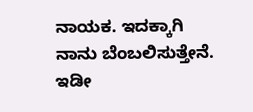ನಾಯಕ. ಇದಕ್ಕಾಗಿ ನಾನು ಬೆಂಬಲಿಸುತ್ತೇನೆ. ಇಡೀ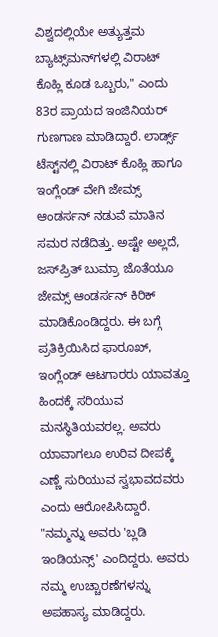ವಿಶ್ವದಲ್ಲಿಯೇ ಅತ್ಯುತ್ತಮ ಬ್ಯಾಟ್ಸ್‌ಮನ್‌ಗಳಲ್ಲಿ ವಿರಾಟ್‌ ಕೊಹ್ಲಿ ಕೂಡ ಒಬ್ಬರು," ಎಂದು 83ರ ಪ್ರಾಯದ ಇಂಜಿನಿಯರ್‌ ಗುಣಗಾಣ ಮಾಡಿದ್ದಾರೆ. ಲಾರ್ಡ್ಸ್ ಟೆಸ್ಟ್‌ನಲ್ಲಿ ವಿರಾಟ್‌ ಕೊಹ್ಲಿ ಹಾಗೂ ಇಂಗ್ಲೆಂಡ್‌ ವೇಗಿ ಜೇಮ್ಸ್ ಆಂಡರ್ಸನ್‌ ನಡುವೆ ಮಾತಿನ ಸಮರ ನಡೆದಿತ್ತು. ಅಷ್ಟೇ ಅಲ್ಲದೆ, ಜಸ್‌ಪ್ರಿತ್‌ ಬುಮ್ರಾ ಜೊತೆಯೂ ಜೇಮ್ಸ್ ಆಂಡರ್ಸನ್‌ ಕಿರಿಕ್‌ ಮಾಡಿಕೊಂಡಿದ್ದರು. ಈ ಬಗ್ಗೆ ಪ್ರತಿಕ್ರಿಯಿಸಿದ ಫಾರೂಖ್‌, ಇಂಗ್ಲೆಂಡ್‌ ಆಟಗಾರರು ಯಾವತ್ತೂ ಹಿಂದಕ್ಕೆ ಸರಿಯುವ ಮನಸ್ಥಿತಿಯವರಲ್ಲ. ಅವರು ಯಾವಾಗಲೂ ಉರಿವ ದೀಪಕ್ಕೆ ಎಣ್ಣೆ ಸುರಿಯುವ ಸ್ವಭಾವದವರು ಎಂದು ಆರೋಪಿಸಿದ್ದಾರೆ. "ನಮ್ಮನ್ನು ಅವರು 'ಬ್ಲಡಿ ಇಂಡಿಯನ್ಸ್' ಎಂದಿದ್ದರು. ಅವರು ನಮ್ಮ ಉಚ್ಚಾರಣೆಗಳನ್ನು ಅಪಹಾಸ್ಯ ಮಾಡಿದ್ದರು.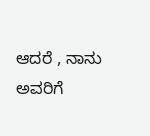ಆದರೆ , ನಾನು ಅವರಿಗೆ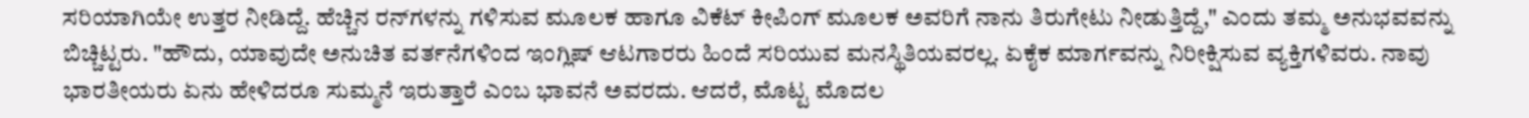ಸರಿಯಾಗಿಯೇ ಉತ್ತರ ನೀಡಿದ್ದೆ. ಹೆಚ್ಚಿನ ರನ್‌ಗಳನ್ನು ಗಳಿಸುವ ಮೂಲಕ ಹಾಗೂ ವಿಕೆಟ್‌ ಕೀಪಿಂಗ್‌ ಮೂಲಕ ಅವರಿಗೆ ನಾನು ತಿರುಗೇಟು ನೀಡುತ್ತಿದ್ದೆ," ಎಂದು ತಮ್ಮ ಅನುಭವವನ್ನು ಬಿಚ್ಚಿಟ್ಟರು. "ಹೌದು, ಯಾವುದೇ ಅನುಚಿತ ವರ್ತನೆಗಳಿಂದ ಇಂಗ್ಲಿಷ್‌ ಆಟಗಾರರು ಹಿಂದೆ ಸರಿಯುವ ಮನಸ್ಥಿತಿಯವರಲ್ಲ. ಏಕೈಕ ಮಾರ್ಗವನ್ನು ನಿರೀಕ್ಷಿಸುವ ವ್ಯಕ್ತಿಗಳಿವರು. ನಾವು ಭಾರತೀಯರು ಏನು ಹೇಳಿದರೂ ಸುಮ್ಮನೆ ಇರುತ್ತಾರೆ ಎಂಬ ಭಾವನೆ ಅವರದು. ಆದರೆ, ಮೊಟ್ಟ ಮೊದಲ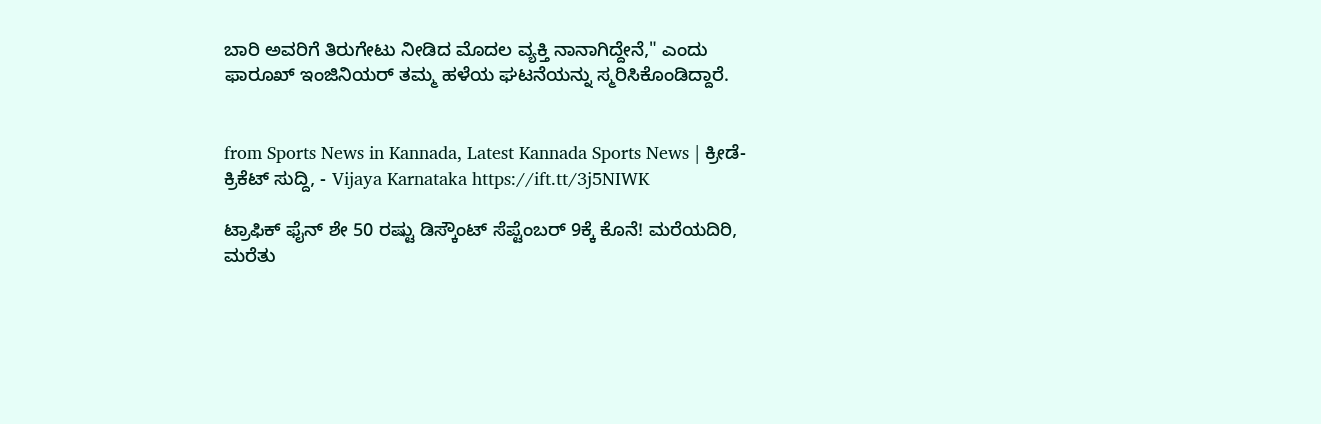ಬಾರಿ ಅವರಿಗೆ ತಿರುಗೇಟು ನೀಡಿದ ಮೊದಲ ವ್ಯಕ್ತಿ ನಾನಾಗಿದ್ದೇನೆ," ಎಂದು ಫಾರೂಖ್‌ ಇಂಜಿನಿಯರ್‌ ತಮ್ಮ ಹಳೆಯ ಘಟನೆಯನ್ನು ಸ್ಮರಿಸಿಕೊಂಡಿದ್ದಾರೆ.


from Sports News in Kannada, Latest Kannada Sports News | ಕ್ರೀಡೆ-ಕ್ರಿಕೆಟ್ ಸುದ್ದಿ, - Vijaya Karnataka https://ift.tt/3j5NIWK

ಟ್ರಾಫಿಕ್‌ ಫೈನ್‌ ಶೇ 50 ರಷ್ಟು ಡಿಸ್ಕೌಂಟ್‌ ಸೆಪ್ಟೆಂಬರ್‌ 9ಕ್ಕೆ ಕೊನೆ! ಮರೆಯದಿರಿ, ಮರೆತು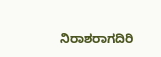ನಿರಾಶರಾಗದಿರಿ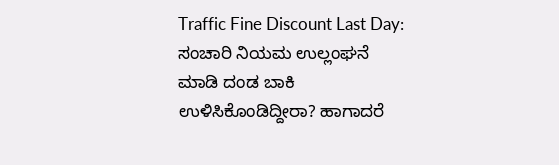Traffic Fine Discount Last Day: ಸಂಚಾರಿ ನಿಯಮ ಉಲ್ಲಂಘನೆ ಮಾಡಿ ದಂಡ ಬಾಕಿ ಉಳಿಸಿಕೊಂಡಿದ್ದೀರಾ? ಹಾಗಾದರೆ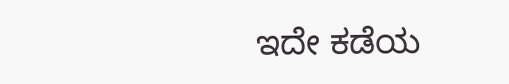ಇದೇ ಕಡೆಯ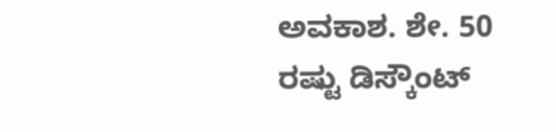ಅವಕಾಶ. ಶೇ. 50 ರಷ್ಟು ಡಿಸ್ಕೌಂಟ್‌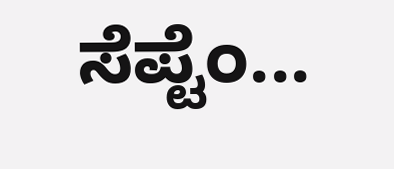ಸೆಪ್ಟೆಂ...